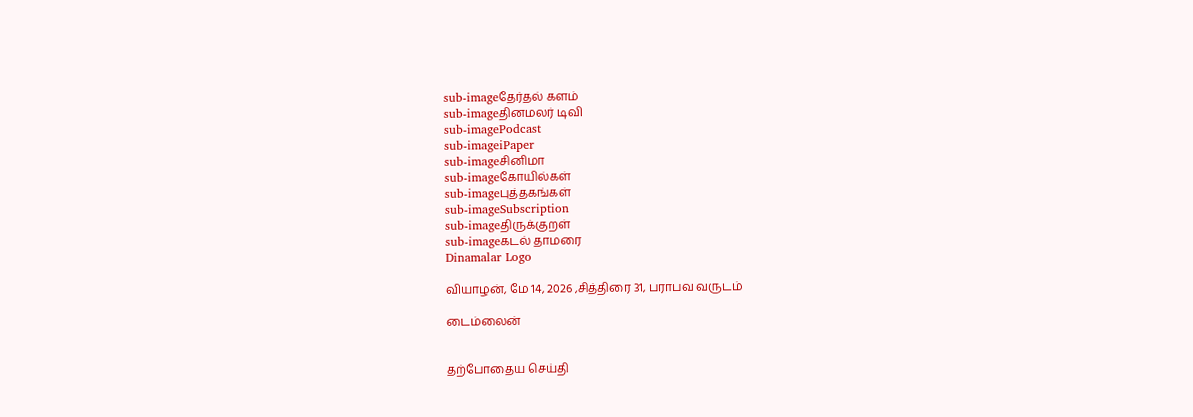sub-imageதேர்தல் களம்
sub-imageதினமலர் டிவி
sub-imagePodcast
sub-imageiPaper
sub-imageசினிமா
sub-imageகோயில்கள்
sub-imageபுத்தகங்கள்
sub-imageSubscription
sub-imageதிருக்குறள்
sub-imageகடல் தாமரை
Dinamalar Logo

வியாழன், மே 14, 2026 ,சித்திரை 31, பராபவ வருடம்

டைம்லைன்


தற்போதைய செய்தி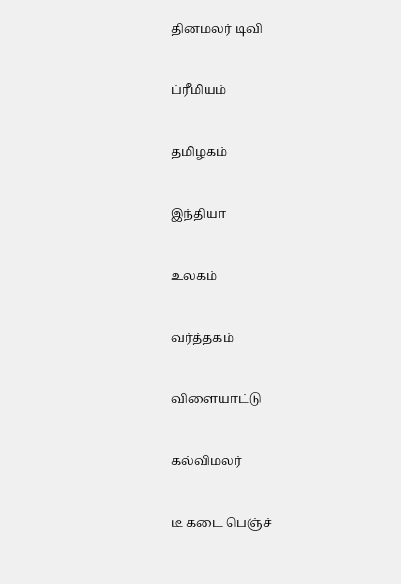தினமலர் டிவி


ப்ரீமியம்


தமிழகம்


இந்தியா


உலகம்


வர்த்தகம்


விளையாட்டு


கல்விமலர்


டீ கடை பெஞ்ச்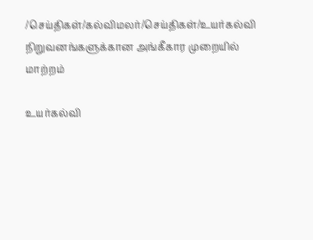/செய்திகள்/கல்விமலர்/செய்திகள்/உயர்கல்வி நிறுவனங்களுக்கான அங்கீகார முறையில் மாற்றம்

உயர்கல்வி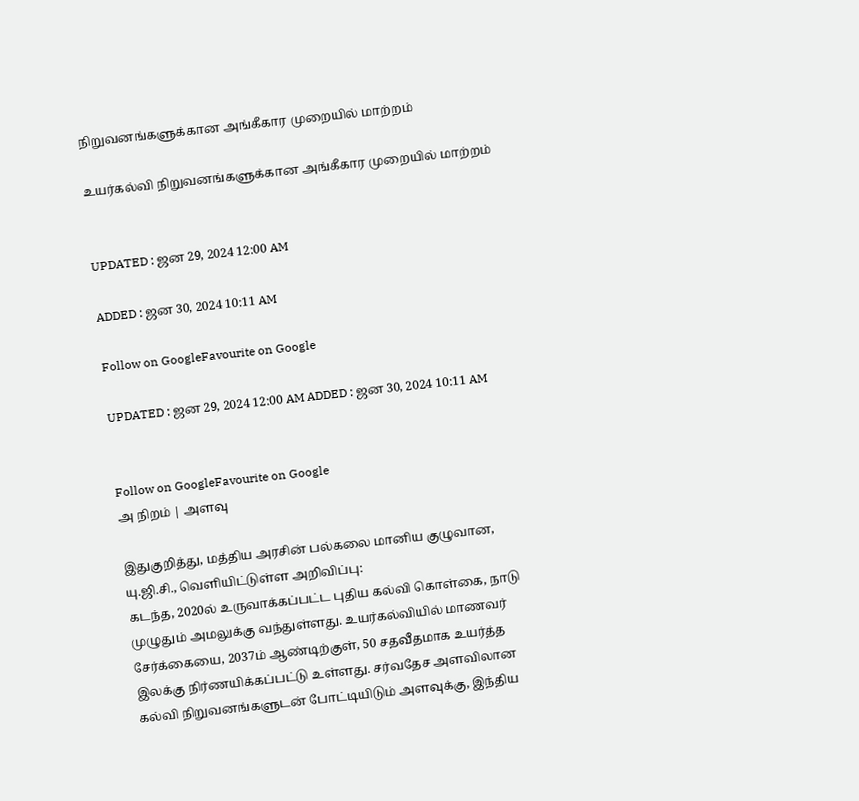நிறுவனங்களுக்கான அங்கீகார முறையில் மாற்றம்

உயர்கல்வி நிறுவனங்களுக்கான அங்கீகார முறையில் மாற்றம்


UPDATED : ஜன 29, 2024 12:00 AM

ADDED : ஜன 30, 2024 10:11 AM

Follow on GoogleFavourite on Google

UPDATED : ஜன 29, 2024 12:00 AM ADDED : ஜன 30, 2024 10:11 AM


Follow on GoogleFavourite on Google
அ நிறம் | அளவு

இதுகுறித்து, மத்திய அரசின் பல்கலை மானிய குழுவான, யு.ஜி.சி., வெளியிட்டுள்ள அறிவிப்பு:
கடந்த, 2020ல் உருவாக்கப்பட்ட புதிய கல்வி கொள்கை, நாடு முழுதும் அமலுக்கு வந்துள்ளது. உயர்கல்வியில் மாணவர் சேர்க்கையை, 2037ம் ஆண்டிற்குள், 50 சதவீதமாக உயர்த்த இலக்கு நிர்ணயிக்கப்பட்டு உள்ளது. சர்வதேச அளவிலான கல்வி நிறுவனங்களுடன் போட்டியிடும் அளவுக்கு, இந்திய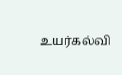உயர்கல்வி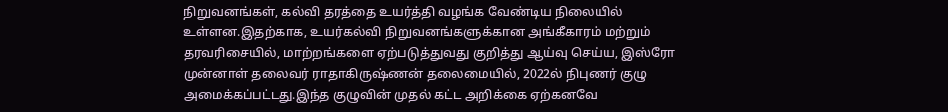நிறுவனங்கள், கல்வி தரத்தை உயர்த்தி வழங்க வேண்டிய நிலையில் உள்ளன.இதற்காக, உயர்கல்வி நிறுவனங்களுக்கான அங்கீகாரம் மற்றும் தரவரிசையில், மாற்றங்களை ஏற்படுத்துவது குறித்து ஆய்வு செய்ய, இஸ்ரோ முன்னாள் தலைவர் ராதாகிருஷ்ணன் தலைமையில், 2022ல் நிபுணர் குழு அமைக்கப்பட்டது.இந்த குழுவின் முதல் கட்ட அறிக்கை ஏற்கனவே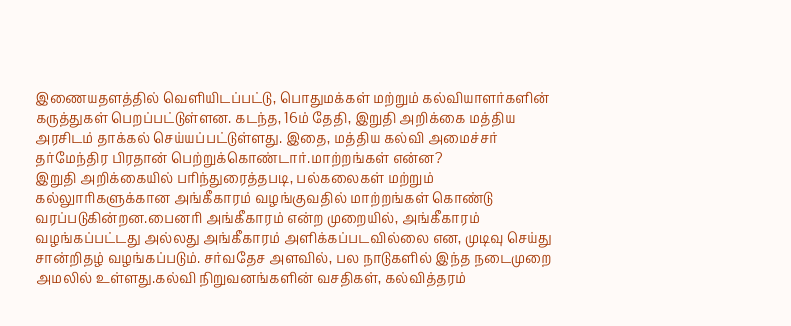இணையதளத்தில் வெளியிடப்பட்டு, பொதுமக்கள் மற்றும் கல்வியாளர்களின் கருத்துகள் பெறப்பட்டுள்ளன. கடந்த, 16ம் தேதி, இறுதி அறிக்கை மத்திய அரசிடம் தாக்கல் செய்யப்பட்டுள்ளது. இதை, மத்திய கல்வி அமைச்சர் தர்மேந்திர பிரதான் பெற்றுக்கொண்டார்.மாற்றங்கள் என்ன?
இறுதி அறிக்கையில் பரிந்துரைத்தபடி, பல்கலைகள் மற்றும் கல்லுாரிகளுக்கான அங்கீகாரம் வழங்குவதில் மாற்றங்கள் கொண்டு வரப்படுகின்றன.பைனரி அங்கீகாரம் என்ற முறையில், அங்கீகாரம் வழங்கப்பட்டது அல்லது அங்கீகாரம் அளிக்கப்படவில்லை என, முடிவு செய்து சான்றிதழ் வழங்கப்படும். சர்வதேச அளவில், பல நாடுகளில் இந்த நடைமுறை அமலில் உள்ளது.கல்வி நிறுவனங்களின் வசதிகள், கல்வித்தரம்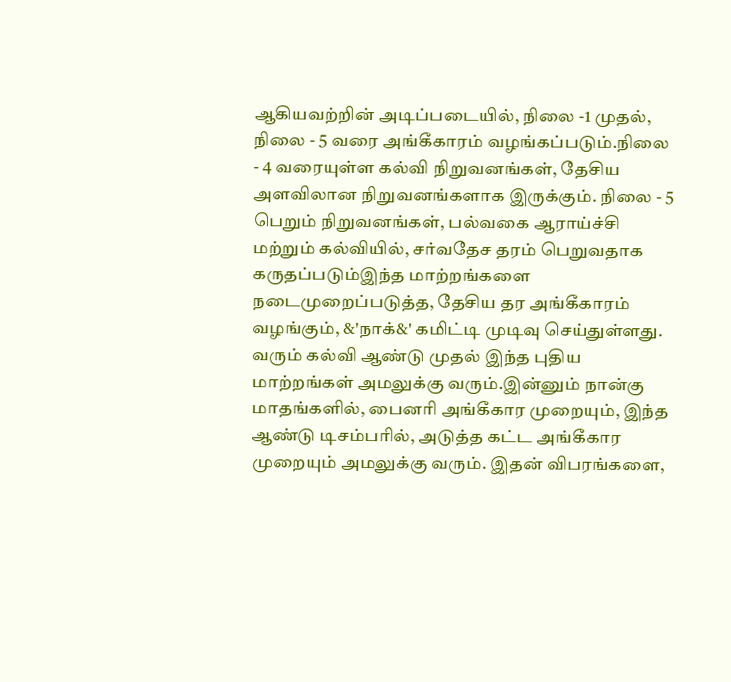ஆகியவற்றின் அடிப்படையில், நிலை -1 முதல், நிலை - 5 வரை அங்கீகாரம் வழங்கப்படும்.நிலை - 4 வரையுள்ள கல்வி நிறுவனங்கள், தேசிய அளவிலான நிறுவனங்களாக இருக்கும். நிலை - 5 பெறும் நிறுவனங்கள், பல்வகை ஆராய்ச்சி மற்றும் கல்வியில், சர்வதேச தரம் பெறுவதாக கருதப்படும்இந்த மாற்றங்களை நடைமுறைப்படுத்த, தேசிய தர அங்கீகாரம் வழங்கும், &'நாக்&' கமிட்டி முடிவு செய்துள்ளது. வரும் கல்வி ஆண்டு முதல் இந்த புதிய மாற்றங்கள் அமலுக்கு வரும்.இன்னும் நான்கு மாதங்களில், பைனரி அங்கீகார முறையும், இந்த ஆண்டு டிசம்பரில், அடுத்த கட்ட அங்கீகார முறையும் அமலுக்கு வரும். இதன் விபரங்களை,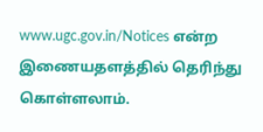www.ugc.gov.in/Notices என்ற இணையதளத்தில் தெரிந்து கொள்ளலாம்.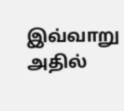இவ்வாறு அதில்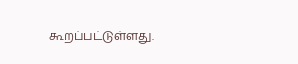கூறப்பட்டுள்ளது.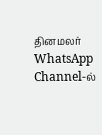தினமலர் WhatsApp Channel-ல்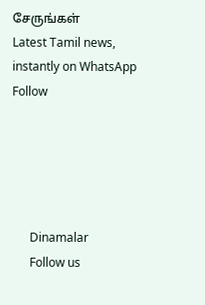சேருங்கள்
Latest Tamil news, instantly on WhatsApp
Follow





      Dinamalar
      Follow us